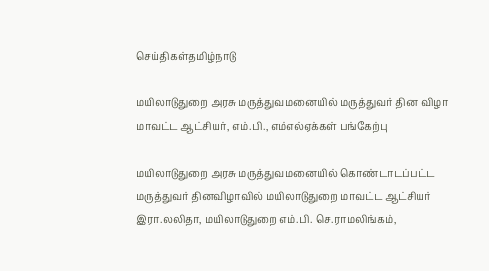செய்திகள்தமிழ்நாடு

மயிலாடுதுறை அரசு மருத்துவமனையில் மருத்துவர் தின விழா மாவட்ட ஆட்சியர், எம்.பி., எம்எல்ஏக்கள் பங்கேற்பு

மயிலாடுதுறை அரசு மருத்துவமனையில் கொண்டாடப்பட்ட மருத்துவர் தினவிழாவில் மயிலாடுதுறை மாவட்ட ஆட்சியர் இரா.லலிதா, மயிலாடுதுறை எம்.பி. செ.ராமலிங்கம்,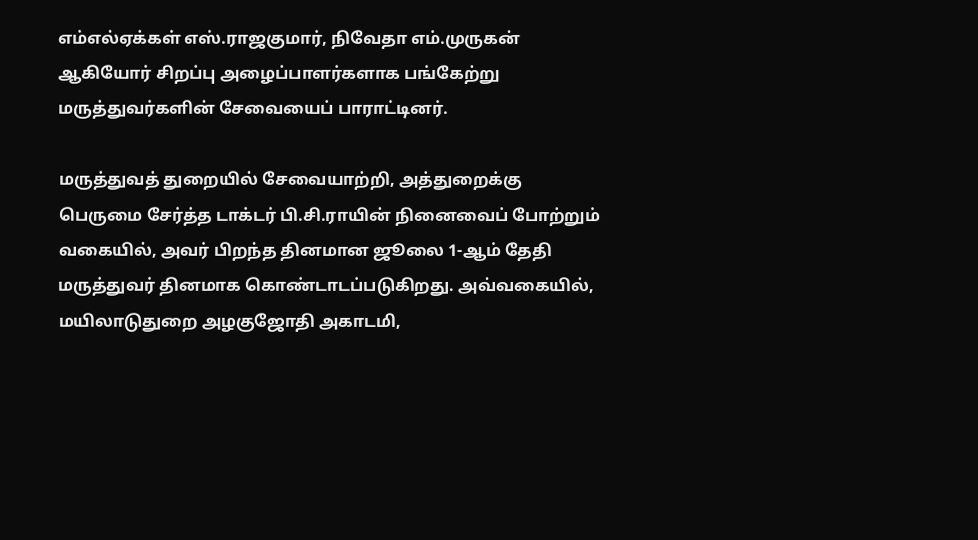எம்எல்ஏக்கள் எஸ்.ராஜகுமார், நிவேதா எம்.முருகன் ஆகியோர் சிறப்பு அழைப்பாளர்களாக பங்கேற்று மருத்துவர்களின் சேவையைப் பாராட்டினர்.

மருத்துவத் துறையில் சேவையாற்றி, அத்துறைக்கு பெருமை சேர்த்த டாக்டர் பி.சி.ராயின் நினைவைப் போற்றும் வகையில், அவர் பிறந்த தினமான ஜூலை 1-ஆம் தேதி மருத்துவர் தினமாக கொண்டாடப்படுகிறது. அவ்வகையில், மயிலாடுதுறை அழகுஜோதி அகாடமி,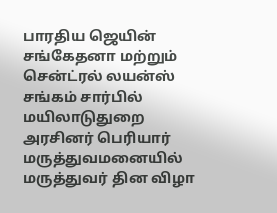பாரதிய ஜெயின் சங்கேதனா மற்றும் சென்ட்ரல் லயன்ஸ் சங்கம் சார்பில் மயிலாடுதுறை அரசினர் பெரியார் மருத்துவமனையில் மருத்துவர் தின விழா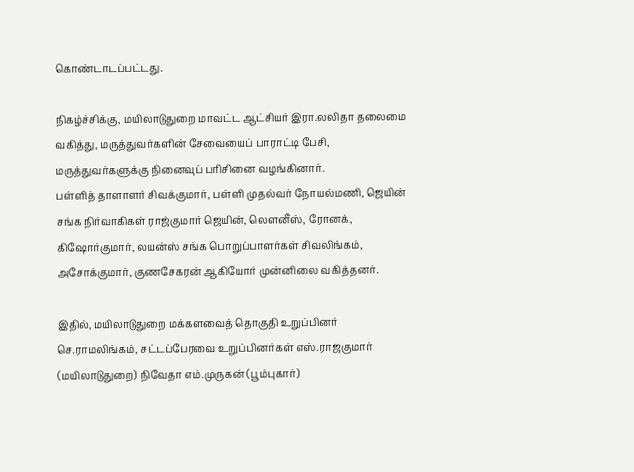கொண்டாடப்பட்டது.

நிகழ்ச்சிக்கு, மயிலாடுதுறை மாவட்ட ஆட்சியர் இரா.லலிதா தலைமை வகித்து, மருத்துவர்களின் சேவையைப் பாராட்டி பேசி, மருத்துவர்களுக்கு நினைவுப் பரிசினை வழங்கினார்.
பள்ளித் தாளாளர் சிவக்குமார், பள்ளி முதல்வர் நோயல்மணி, ஜெயின் சங்க நிர்வாகிகள் ராஜ்குமார் ஜெயின், லௌனீஸ், ரோனக், கிஷோர்குமார், லயன்ஸ் சங்க பொறுப்பாளர்கள் சிவலிங்கம், அசோக்குமார், குணசேகரன் ஆகியோர் முன்னிலை வகித்தனர்.

இதில், மயிலாடுதுறை மக்களவைத் தொகுதி உறுப்பினர் செ.ராமலிங்கம், சட்டப்பேரவை உறுப்பினர்கள் எஸ்.ராஜகுமார் (மயிலாடுதுறை) நிவேதா எம்.முருகன் (பூம்புகார்)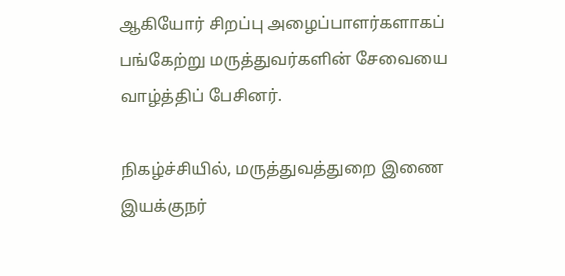ஆகியோர் சிறப்பு அழைப்பாளர்களாகப் பங்கேற்று மருத்துவர்களின் சேவையை வாழ்த்திப் பேசினர்.

நிகழ்ச்சியில், மருத்துவத்துறை இணை இயக்குநர்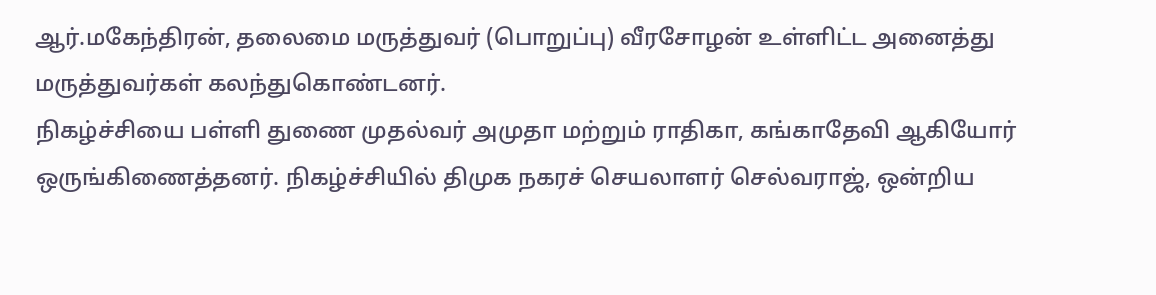ஆர்.மகேந்திரன், தலைமை மருத்துவர் (பொறுப்பு) வீரசோழன் உள்ளிட்ட அனைத்து மருத்துவர்கள் கலந்துகொண்டனர்.
நிகழ்ச்சியை பள்ளி துணை முதல்வர் அமுதா மற்றும் ராதிகா, கங்காதேவி ஆகியோர் ஒருங்கிணைத்தனர். நிகழ்ச்சியில் திமுக நகரச் செயலாளர் செல்வராஜ், ஒன்றிய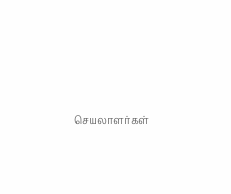செயலாளர்கள்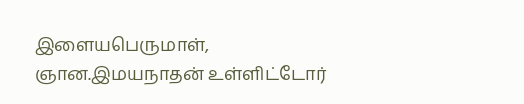இளையபெருமாள், ஞான.இமயநாதன் உள்ளிட்டோர்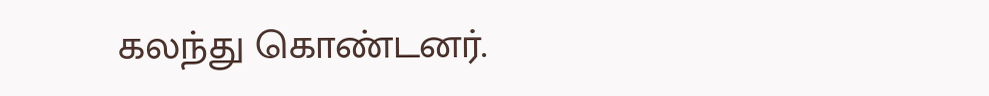கலந்து கொண்டனர்.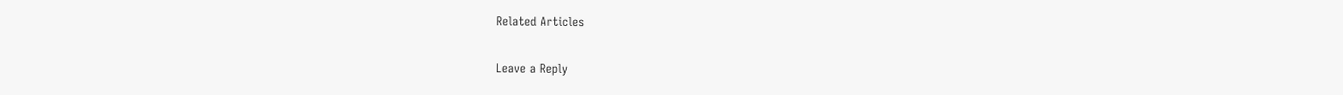Related Articles

Leave a Reply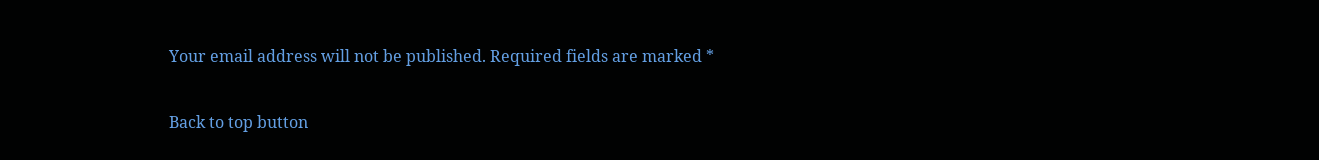Your email address will not be published. Required fields are marked *

Back to top button